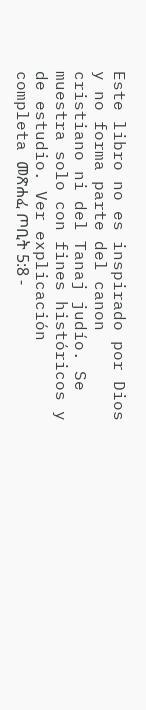Este libro no es inspirado por Dios y no forma parte del canon cristiano ni del Tanaj judío. Se muestra solo con fines históricos y de estudio. Ver explicación completa መጽሐፈ ጦቢት 5:8 -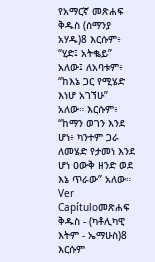የአማርኛ መጽሐፍ ቅዱስ (ሰማንያ አሃዱ)8 እርሱም፥ “ሂድ፤ አትቈይ” አለው፤ ለአባቱም፥ “ከእኔ ጋር የሚሄድ እነሆ አገኘሁ” አለው። እርሱም፥ “ከማን ወገን እንደ ሆነ፥ ካንተም ጋራ ለመሄድ የታመነ እንደ ሆነ ዐውቅ ዘንድ ወደ እኔ ጥራው” አለው። Ver Capítuloመጽሐፍ ቅዱስ - (ካቶሊካዊ እትም - ኤማሁስ)8 እርሱም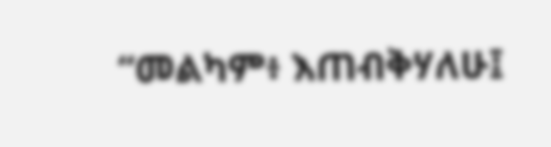“መልካም፥ እጠብቅሃለሁ፤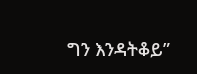ግን እንዳትቆይ”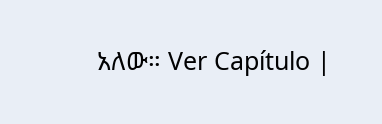አለው። Ver Capítulo |